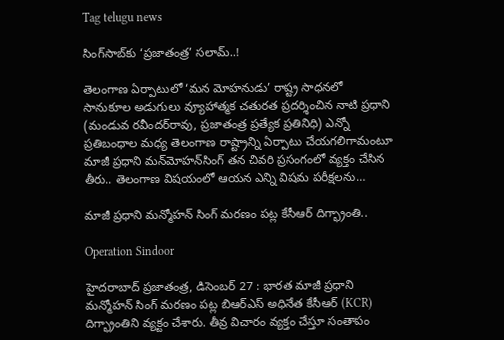Tag telugu news

సింగ్‌సాబ్‌కు ‘ప్రజాతంత్ర’ సలామ్‌..!

తెలంగాణ ఏర్పాటులో ‘మన మోహనుడు’ రాష్ట్ర సాధనలో  సానుకూల అడుగులు వ్యూహాత్మక చతురత ప్రదర్శించిన నాటి ప్రధాని (మండువ రవీందర్‌రావు, ప్రజాతంత్ర ప్రత్యేక ప్రతినిధి) ఎన్నో ప్రతిబంధాల మధ్య తెలంగాణ రాష్ట్రాన్ని ఏర్పాటు చేయగలిగామంటూ మాజీ ప్రధాని మన్‌మోహన్‌సింగ్‌ తన చివరి ప్రసంగంలో వ్యక్తం చేసిన తీరు.. తెలంగాణ విషయంలో ఆయన ఎన్ని విషమ పరీక్షలను…

మాజీ ప్రధాని మన్మోహన్ సింగ్ మరణం పట్ల కేసీఆర్ దిగ్భ్రాంతి..

Operation Sindoor

హైద‌రాబాద్ ప్ర‌జాతంత్ర‌, డిసెంబ‌ర్ 27 : భారత మాజీ ప్రధాని మన్మోహన్ సింగ్ మరణం పట్ల బిఆర్ఎస్ అధినేత కేసీఆర్ (KCR) దిగ్భ్రాంతిని వ్యక్టం చేశారు. తీవ్ర విచారం వ్యక్తం చేస్తూ సంతాపం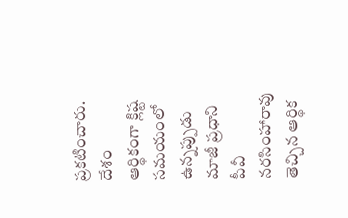ప్రకటించారు. దేశం ఆర్థికంగా క్లిష్ట సమయంలో ఉన్నప్పుడు మాజీ ప్రధాని పీవీ నరసింహారావు తెచ్చిన ఆర్థిక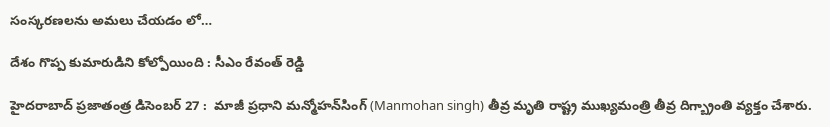సంస్కరణలను అమలు చేయడం లో…

దేశం గొప్ప కుమారుడిని కోల్పోయింది : సీఎం రేవంత్ రెడ్డి

హైదరాబాద్ ప్రజాతంత్ర డిసెంబర్ 27 :  మాజీ ప్రధాని మన్మోహన్‌సింగ్‌ (Manmohan singh) తీవ్ర మృతి రాష్ట్ర ముఖ్యమంత్రి తీవ్ర దిగ్బ్రాంతి వ్యక్తం చేశారు.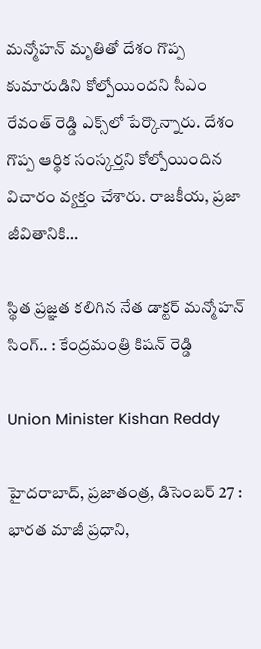మన్మోహన్ మృతితో దేశం గొప్ప కుమారుడిని కోల్పోయిందని సీఎం రేవంత్‌ రెడ్డి ఎక్స్‌లో పేర్కొన్నారు. దేశం గొప్ప ఆర్థిక సంస్కర్తని కోల్పోయిందిన విచారం వ్యక్తం చేశారు. రాజకీయ, ప్రజా జీవితానికి…

స్థిత ప్రజ్ఞత కలిగిన నేత డాక్ట‌ర్ మ‌న్మోహ‌న్ సింగ్‌.. : కేంద్రమంత్రి కిషన్ రెడ్డి

Union Minister Kishan Reddy

హైద‌రాబాద్‌, ప్ర‌జాతంత్ర, డిసెంబ‌ర్ 27 : భారత మాజీ ప్రధాని,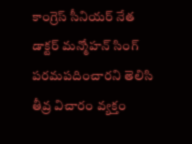కాంగ్రెస్ సీనియర్ నేత డాక్టర్ మన్మోహన్ సింగ్ పరమపదించారని తెలిసి తీవ్ర విచారం వ్యక్తం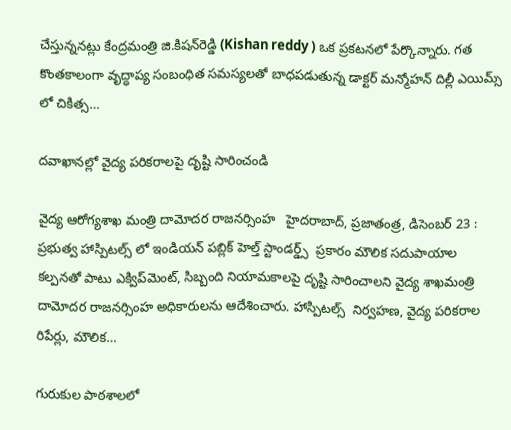చేస్తున్నన‌ట్లు కేంద్ర‌మంత్రి జి.కిష‌న్‌రెడ్డి (Kishan reddy ) ఒక ప్ర‌క‌ట‌న‌లో పేర్కొన్నారు. గత కొంతకాలంగా వృద్ధాప్య సంబంధిత సమస్యలతో బాధపడుతున్న డాక్టర్ మన్మోహన్ దిల్లీ ఎయిమ్స్‌ లో చికిత్స…

ద‌వాఖాన‌ల్లో వైద్య ప‌రిక‌రాల‌పై దృష్టి సారించండి

వైద్య ఆరోగ్య‌శాఖ‌ మంత్రి దామోదర రాజనర్సింహ   హైద‌రాబాద్‌, ప్ర‌జాతంత్ర‌, డిసెంబ‌ర్ 23 : ప్రభుత్వ హాస్పిటల్స్ లో ఇండియన్ పబ్లిక్ హెల్త్ స్టాండర్డ్స్  ప్రకారం మౌలిక సదుపాయాల కల్పనతో పాటు ఎక్విప్‌మెంట్‌, సిబ్బంది నియామకాలపై దృష్టి సారించాల‌ని వైద్య శాఖ‌మంత్రి దామోద‌ర రాజ‌న‌ర్సింహ అధికారుల‌ను ఆదేశించారు. హాస్పిటల్స్  నిర్వహణ, వైద్య పరికరాల రిపేర్లు, మౌలిక…

గురుకుల పాఠశాలలో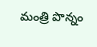మంత్రి పొన్నం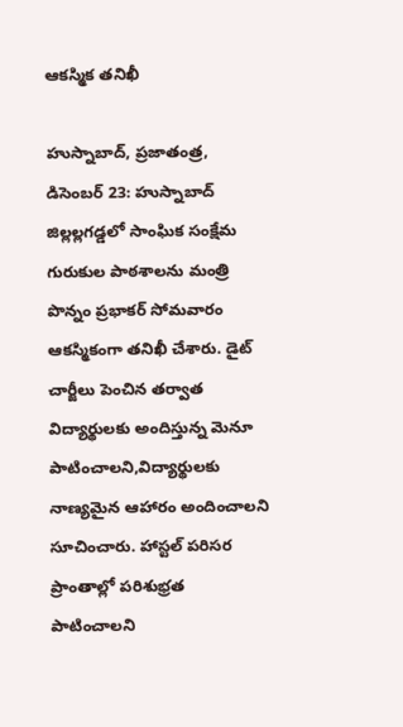ఆకస్మిక తనిఖీ

హుస్నాబాద్, ప్రజాతంత్ర, డిసెంబర్ 23: హుస్నాబాద్ జిల్లల్లగడ్డలో సాంఘిక సంక్షేమ గురుకుల పాఠశాలను మంత్రి పొన్నం ప్రభాకర్ సోమవారం ఆకస్మికంగా తనిఖీ చేశారు. డైట్ చార్జీలు పెంచిన తర్వాత విద్యార్థులకు అందిస్తున్న మెనూ పాటించాలని,విద్యార్థులకు నాణ్యమైన ఆహారం అందించాలని సూచించారు. హాస్టల్ పరిసర ప్రాంతాల్లో పరిశుభ్రత పాటించాలని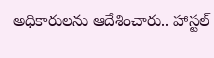అధికారులను ఆదేశించారు.. హాస్టల్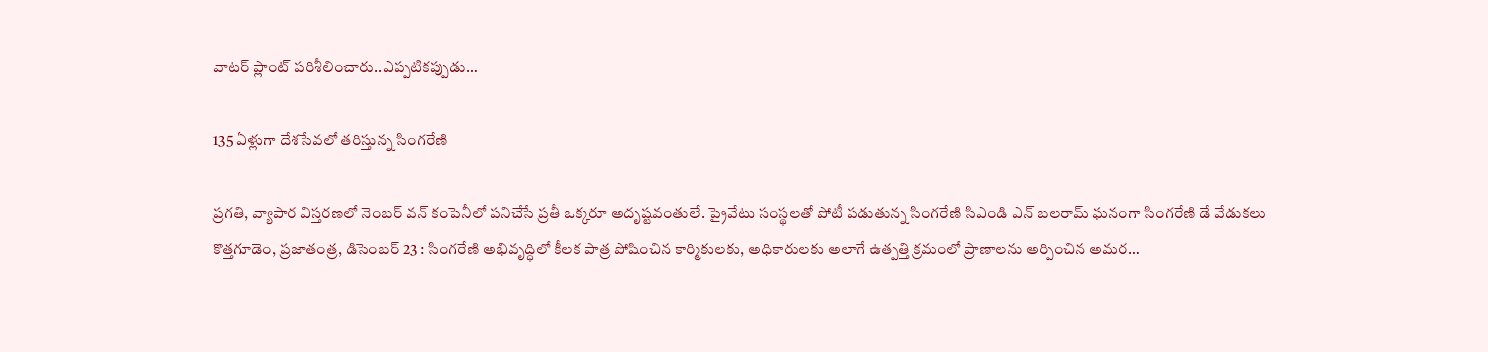వాటర్ ప్లాంట్ పరిశీలించారు..ఎప్పటికప్పుడు…

135 ఏళ్లుగా దేశ‌సేవ‌లో త‌రిస్తున్న సింగ‌రేణి

ప్రగతి, వ్యాపార విస్తరణలో నెంబర్ వన్ కంపెనీలో పనిచేసే ప్ర‌తీ ఒక్క‌రూ అదృష్ట‌వంతులే. ప్రైవేటు సంస్థలతో పోటీ పడుతున్న సింగ‌రేణి సిఎండి ఎన్‌ బలరామ్‌ ఘనంగా సింగరేణి డే వేడుకలు కొత్తగూడెం, ప్రజాతంత్ర, డిసెంబర్‌ 23 : సింగరేణి అభివృద్ధిలో కీలక పాత్ర పోషించిన కార్మికులకు, అధికారులకు అలాగే ఉత్పత్తి క్రమంలో ప్రాణాలను అర్పించిన అమర…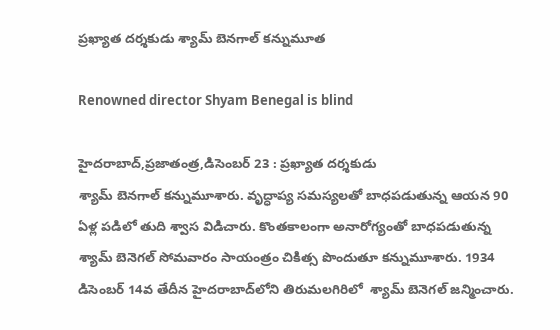ప్రఖ్యాత దర్శకుడు శ్యామ్‌ ‌బెనగాల్‌ ‌కన్నుమూత

Renowned director Shyam Benegal is blind

హైదరాబాద్‌,ప్రజాతంత్ర,డిసెంబర్‌ 23 : ప్రఖ్యాత దర్శకుడు శ్యామ్‌ ‌బెనగాల్‌ ‌కన్నుమూశారు. వృద్ధాప్య సమస్యలతో బాధపడుతున్న ఆయన 90 ఏళ్ల పడిలో తుది శ్వాస విడిచారు. కొంతకాలంగా అనారోగ్యంతో బాధపడుతున్న శ్యామ్‌ ‌బెనెగల్‌ ‌సోమవారం సాయంత్రం చికిత్స పొందుతూ కన్నుమూశారు. 1934 డిసెంబర్‌ 14వ తేదీన హైదరాబాద్‌లోని తిరుమలగిరిలో  శ్యామ్‌ ‌బెనెగల్‌ ‌జన్మించారు.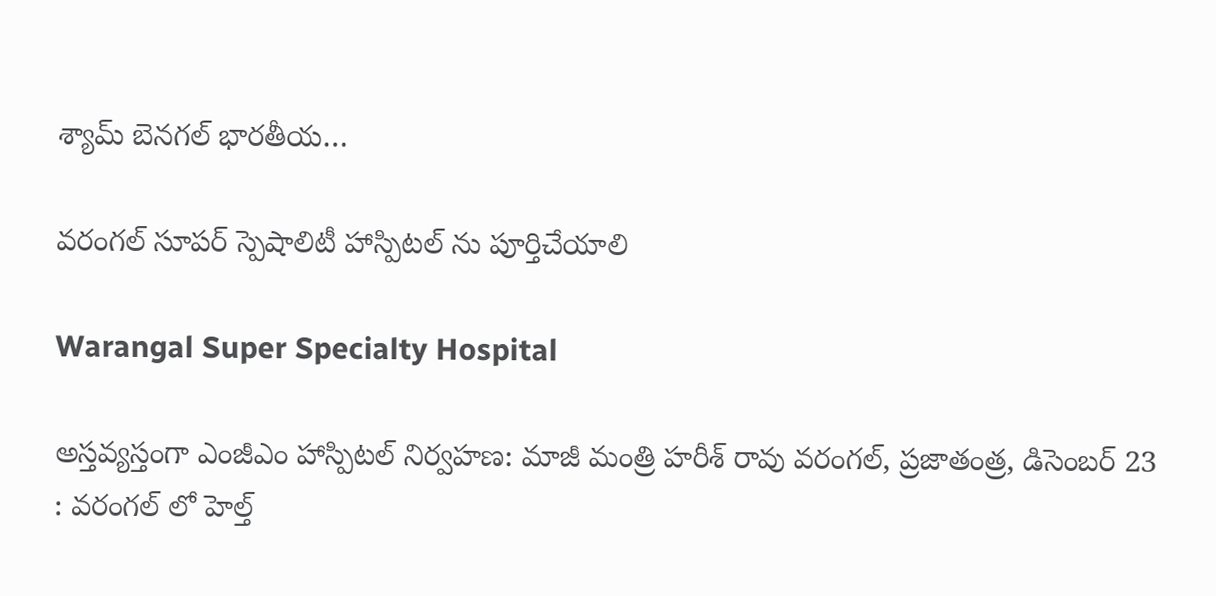శ్యామ్‌ ‌బెనగల్‌ ‌భారతీయ…

వ‌రంగ‌ల్ సూప‌ర్ స్పెషాలిటీ హాస్పిట‌ల్ ను పూర్తిచేయాలి

Warangal Super Specialty Hospital

అస్త‌వ్య‌స్తంగా ఎంజీఎం హాస్పిటల్ నిర్వ‌హ‌ణ‌: మాజీ మంత్రి హరీశ్ రావు వ‌రంగ‌ల్‌, ప్ర‌జాతంత్ర, డిసెంబ‌ర్ 23 : వరంగల్ లో హెల్త్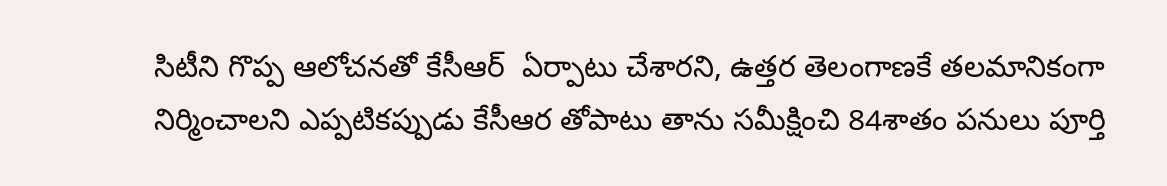సిటీని గొప్ప ఆలోచనతో కేసీఆర్  ఏర్పాటు చేశార‌ని, ఉత్తర తెలంగాణకే తలమానికంగా నిర్మించాలని ఎప్పటికప్పుడు కేసీఆర తోపాటు తాను సమీక్షించి 84శాతం పనులు పూర్తి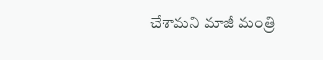చేశామ‌ని మాజీ మంత్రి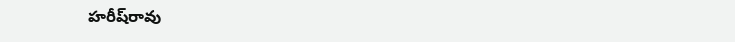హ‌రీష్‌రావు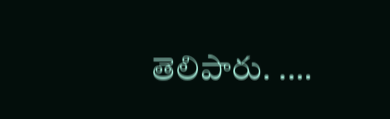తెలిపారు. .…